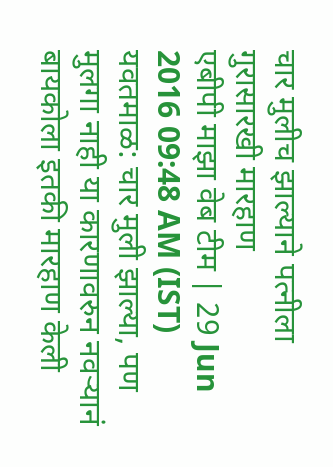चार मुलीच झाल्याने पत्नीला गुरासारखी मारहाण
एबीपी माझा वेब टीम | 29 Jun 2016 09:48 AM (IST)
यवतमाळ: चार मुली झाल्या, पण मुलगा नाही या कारणावरुन नवऱ्यानं बायकोला इतकी मारहाण केली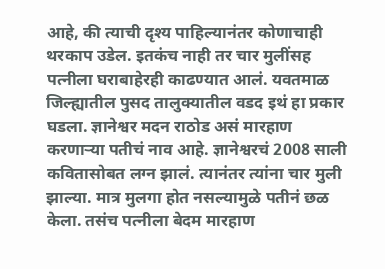आहे, की त्याची दृश्य पाहिल्यानंतर कोणाचाही थरकाप उडेल. इतकंच नाही तर चार मुलींसह पत्नीला घराबाहेरही काढण्यात आलं. यवतमाळ जिल्ह्यातील पुसद तालुक्यातील वडद इथं हा प्रकार घडला. ज्ञानेश्वर मदन राठोड असं मारहाण करणाऱ्या पतीचं नाव आहे. ज्ञानेश्वरचं 2008 साली कवितासोबत लग्न झालं. त्यानंतर त्यांना चार मुली झाल्या. मात्र मुलगा होत नसल्यामुळे पतीनं छळ केला. तसंच पत्नीला बेदम मारहाण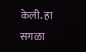केली. हा सगळा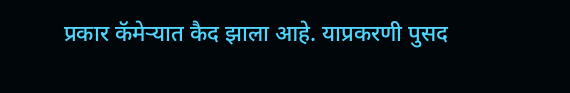प्रकार कॅमेऱ्यात कैद झाला आहे. याप्रकरणी पुसद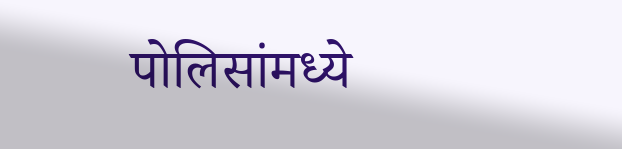पोलिसांमध्ये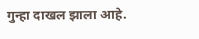गुन्हा दाखल झाला आहे.